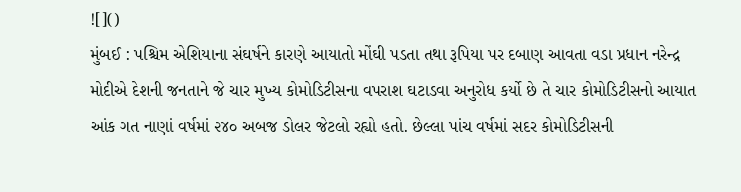![]()
મુંબઈ : પશ્ચિમ એશિયાના સંઘર્ષને કારણે આયાતો મોંઘી પડતા તથા રૂપિયા પર દબાણ આવતા વડા પ્રધાન નરેન્દ્ર મોદીએ દેશની જનતાને જે ચાર મુખ્ય કોમોડિટીસના વપરાશ ઘટાડવા અનુરોધ કર્યો છે તે ચાર કોમોડિટીસનો આયાત આંક ગત નાણાં વર્ષમાં ૨૪૦ અબજ ડોલર જેટલો રહ્યો હતો. છેલ્લા પાંચ વર્ષમાં સદર કોમોડિટીસની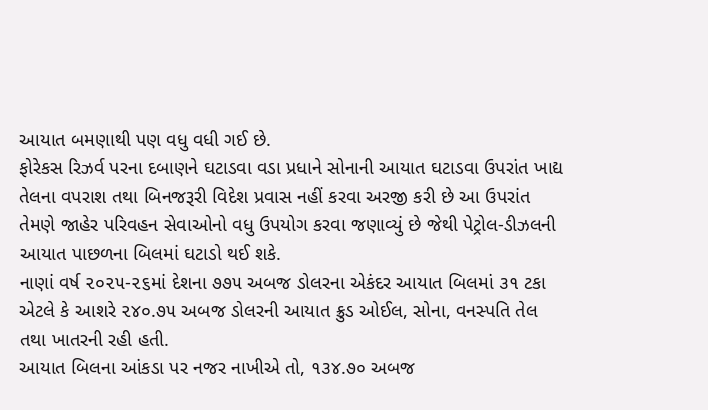આયાત બમણાથી પણ વધુ વધી ગઈ છે.
ફોરેકસ રિઝર્વ પરના દબાણને ઘટાડવા વડા પ્રધાને સોનાની આયાત ઘટાડવા ઉપરાંત ખાદ્ય તેલના વપરાશ તથા બિનજરૂરી વિદેશ પ્રવાસ નહીં કરવા અરજી કરી છે આ ઉપરાંત તેમણે જાહેર પરિવહન સેવાઓનો વધુ ઉપયોગ કરવા જણાવ્યું છે જેથી પેટ્રોલ-ડીઝલની આયાત પાછળના બિલમાં ઘટાડો થઈ શકે.
નાણાં વર્ષ ૨૦૨૫-૨૬માં દેશના ૭૭૫ અબજ ડોલરના એકંદર આયાત બિલમાં ૩૧ ટકા એટલે કે આશરે ૨૪૦.૭૫ અબજ ડોલરની આયાત ક્રુડ ઓઈલ, સોના, વનસ્પતિ તેલ તથા ખાતરની રહી હતી.
આયાત બિલના આંકડા પર નજર નાખીએ તો, ૧૩૪.૭૦ અબજ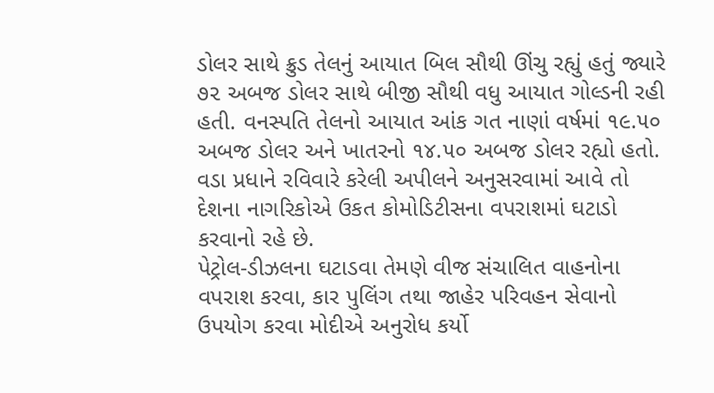ડોલર સાથે ક્રુડ તેલનું આયાત બિલ સૌથી ઊંચુ રહ્યું હતું જ્યારે ૭૨ અબજ ડોલર સાથે બીજી સૌથી વધુ આયાત ગોલ્ડની રહી હતી. વનસ્પતિ તેલનો આયાત આંક ગત નાણાં વર્ષમાં ૧૯.૫૦ અબજ ડોલર અને ખાતરનો ૧૪.૫૦ અબજ ડોલર રહ્યો હતો. વડા પ્રધાને રવિવારે કરેલી અપીલને અનુસરવામાં આવે તો દેશના નાગરિકોએ ઉકત કોમોડિટીસના વપરાશમાં ઘટાડો કરવાનો રહે છે.
પેટ્રોલ-ડીઝલના ઘટાડવા તેમણે વીજ સંચાલિત વાહનોના વપરાશ કરવા, કાર પુલિંગ તથા જાહેર પરિવહન સેવાનો ઉપયોગ કરવા મોદીએ અનુરોધ કર્યો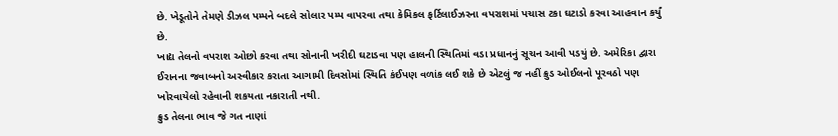છે. ખેડૂતોને તેમણે ડીઝલ પમ્પને બદલે સોલાર પમ્પ વાપરવા તથા કેમિકલ ફર્ટિલાઈઝરના વપરાશમાં પચાસ ટકા ઘટાડો કરવા આહવાન કર્યું છે.
ખાદ્ય તેલનો વપરાશ ઓછો કરવા તથા સોનાની ખરીદી ઘટાડવા પણ હાલની સ્થિતિમાં વડા પ્રધાનનું સૂચન આવી પડયું છે. અમેરિકા દ્વારા ઈરાનના જવાબનો અસ્વીકાર કરાતા આગામી દિવસોમાં સ્થિતિ કંઈપણ વળાંક લઈ શકે છે એટલું જ નહીં ક્રુડ ઓઈલનો પૂરવઠો પણ ખોરવાયેલો રહેવાની શકયતા નકારાતી નથી.
ક્રુડ તેલના ભાવ જે ગત નાણાં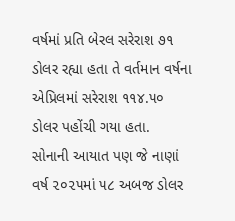વર્ષમાં પ્રતિ બેરલ સરેરાશ ૭૧ ડોલર રહ્યા હતા તે વર્તમાન વર્ષના એપ્રિલમાં સરેરાશ ૧૧૪.૫૦ ડોલર પહોંચી ગયા હતા.
સોનાની આયાત પણ જે નાણાં વર્ષ ૨૦૨૫માં ૫૮ અબજ ડોલર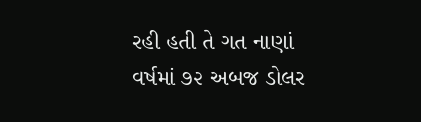રહી હતી તે ગત નાણાં વર્ષમાં ૭૨ અબજ ડોલર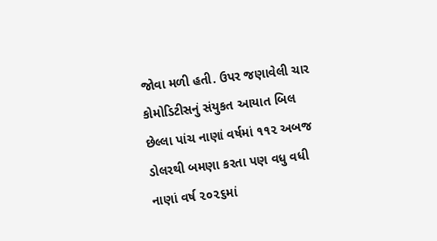જોવા મળી હતી. ઉપર જણાવેલી ચાર કોમોડિટીસનું સંયુકત આયાત બિલ છેલ્લા પાંચ નાણાં વર્ષમાં ૧૧૨ અબજ ડોલરથી બમણા કરતા પણ વધુ વધી નાણાં વર્ષ ૨૦૨૬માં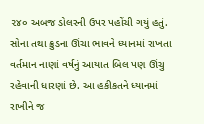૨૪૦ અબજ ડોલરની ઉપર પહોંચી ગયું હતું.
સોના તથા ક્રુડના ઊંચા ભાવને ધ્યાનમાં રાખતા વર્તમાન નાણાં વર્ષનું આયાત બિલ પણ ઊંચુ રહેવાની ધારણાં છે. આ હકીકતને ધ્યાનમાં રાખીને જ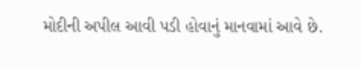મોદીની અપીલ આવી પડી હોવાનું માનવામાં આવે છે.